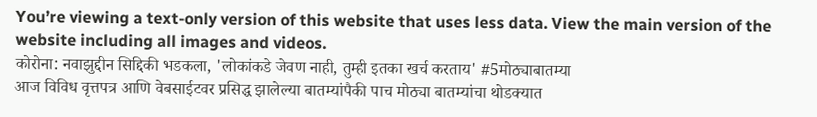You’re viewing a text-only version of this website that uses less data. View the main version of the website including all images and videos.
कोरोना: नवाझुद्दीन सिद्दिकी भडकला, 'लोकांकडे जेवण नाही, तुम्ही इतका खर्च करताय' #5मोठ्याबातम्या
आज विविध वृत्तपत्र आणि वेबसाईटवर प्रसिद्ध झालेल्या बातम्यांपैकी पाच मोठ्या बातम्यांचा थोडक्यात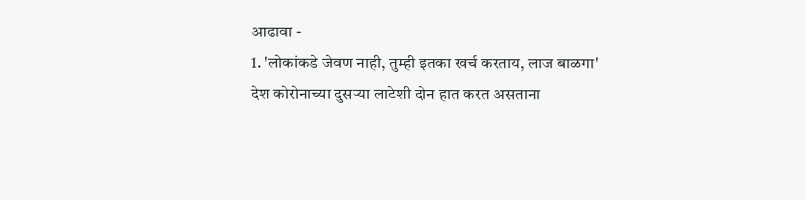आढावा -
1. 'लोकांकडे जेवण नाही, तुम्ही इतका खर्च करताय, लाज बाळगा'
देश कोरोनाच्या दुसऱ्या लाटेशी दोन हात करत असताना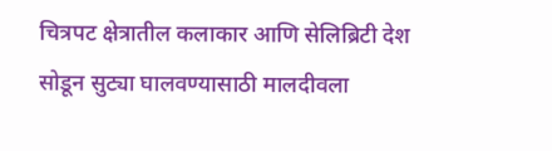चित्रपट क्षेत्रातील कलाकार आणि सेलिब्रिटी देश सोडून सुट्या घालवण्यासाठी मालदीवला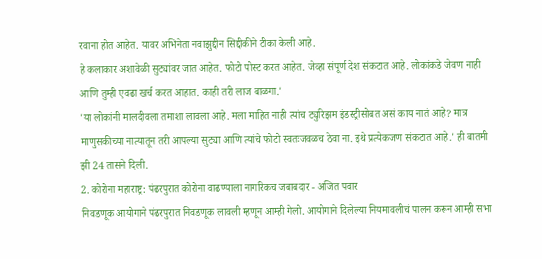रवाना होत आहेत. यावर अभिनेता नवाझुद्दीन सिद्दीकीने टीका केली आहे.
हे कलाकार अशावेळी सुट्यांवर जात आहेत. फोटो पोस्ट करत आहेत. जेव्हा संपूर्ण देश संकटात आहे. लोकांकडे जेवण नाही आणि तुम्ही एवढा खर्च करत आहात. काही तरी लाज बाळगा.'
'या लोकांनी मालदीवला तमाशा लावला आहे. मला माहित नाही त्यांच ट्युरिझम इंडस्ट्रीसोबत असं काय नातं आहे? मात्र माणुसकीच्या नात्यातून तरी आपल्या सुट्या आणि त्यांचे फोटो स्वतःजवळच ठेवा ना. इथे प्रत्येकजण संकटात आहे.' ही बातमी झी 24 तासने दिली.
2. कोरोना महाराष्ट्र: पंढरपुरात कोरोना वाढण्याला नागरिकच जबाबदार - अजित पवार
निवडणूक आयोगाने पंढरपुरात निवडणूक लावली म्हणून आम्ही गेलो. आयोगाने दिलेल्या नियमावलीचं पालन करून आम्ही सभा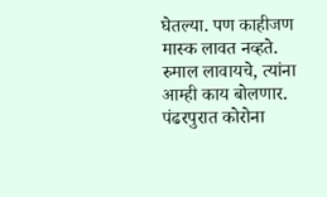घेतल्या. पण काहीजण मास्क लावत नव्हते. रुमाल लावायचे, त्यांना आम्ही काय बोलणार. पंढरपुरात कोरोना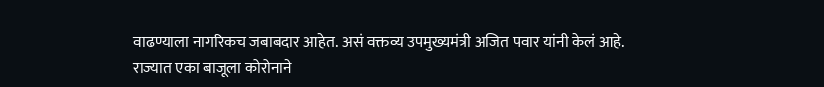वाढण्याला नागरिकच जबाबदार आहेत. असं वक्तव्य उपमुख्यमंत्री अजित पवार यांनी केलं आहे.
राज्यात एका बाजूला कोरोनाने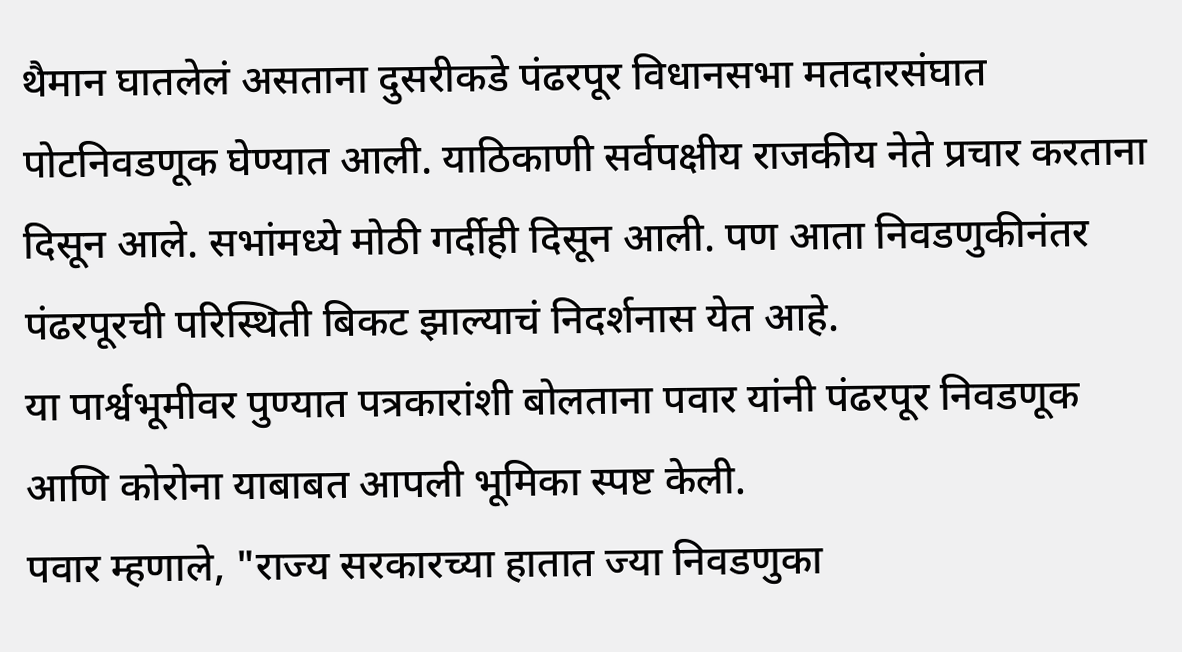थैमान घातलेलं असताना दुसरीकडे पंढरपूर विधानसभा मतदारसंघात पोटनिवडणूक घेण्यात आली. याठिकाणी सर्वपक्षीय राजकीय नेते प्रचार करताना दिसून आले. सभांमध्ये मोठी गर्दीही दिसून आली. पण आता निवडणुकीनंतर पंढरपूरची परिस्थिती बिकट झाल्याचं निदर्शनास येत आहे.
या पार्श्वभूमीवर पुण्यात पत्रकारांशी बोलताना पवार यांनी पंढरपूर निवडणूक आणि कोरोना याबाबत आपली भूमिका स्पष्ट केली.
पवार म्हणाले, "राज्य सरकारच्या हातात ज्या निवडणुका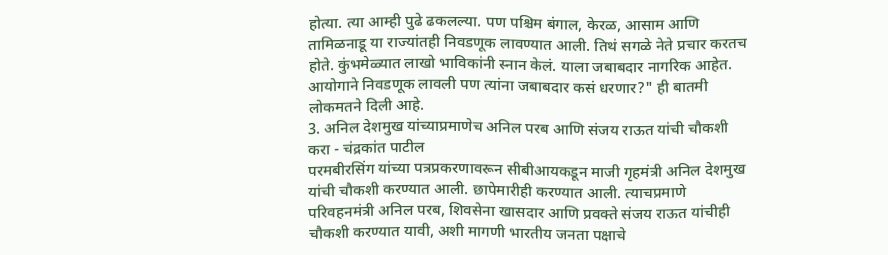होत्या. त्या आम्ही पुढे ढकलल्या. पण पश्चिम बंगाल, केरळ, आसाम आणि तामिळनाडू या राज्यांतही निवडणूक लावण्यात आली. तिथं सगळे नेते प्रचार करतच होते. कुंभमेळ्यात लाखो भाविकांनी स्नान केलं. याला जबाबदार नागरिक आहेत. आयोगाने निवडणूक लावली पण त्यांना जबाबदार कसं धरणार?" ही बातमी लोकमतने दिली आहे.
3. अनिल देशमुख यांच्याप्रमाणेच अनिल परब आणि संजय राऊत यांची चौकशी करा - चंद्रकांत पाटील
परमबीरसिंग यांच्या पत्रप्रकरणावरून सीबीआयकडून माजी गृहमंत्री अनिल देशमुख यांची चौकशी करण्यात आली. छापेमारीही करण्यात आली. त्याचप्रमाणे परिवहनमंत्री अनिल परब, शिवसेना खासदार आणि प्रवक्ते संजय राऊत यांचीही चौकशी करण्यात यावी, अशी मागणी भारतीय जनता पक्षाचे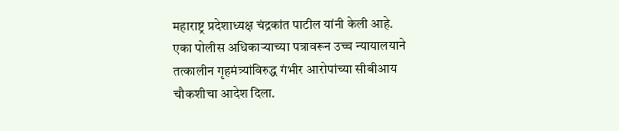महाराष्ट्र प्रदेशाध्यक्ष चंद्रकांत पाटील यांनी केली आहे.
एका पोलीस अधिकाऱ्याच्या पत्रावरून उच्च न्यायालयाने तत्कालीन गृहमंत्र्यांविरुद्ध गंभीर आरोपांच्या सीबीआय चौकशीचा आदेश दिला.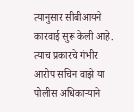त्यानुसार सीबीआयने कारवाई सुरू केली आहे. त्याच प्रकारचे गंभीर आरोप सचिन वाझे या पोलीस अधिकाऱ्याने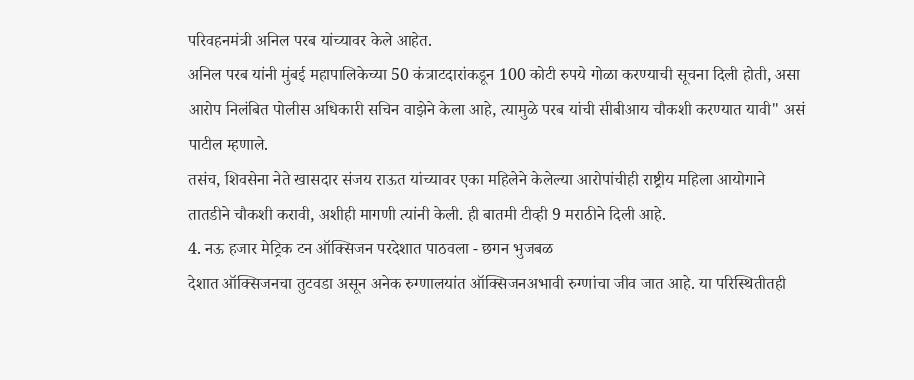परिवहनमंत्री अनिल परब यांच्यावर केले आहेत.
अनिल परब यांनी मुंबई महापालिकेच्या 50 कंत्राटदारांकडून 100 कोटी रुपये गोळा करण्याची सूचना दिली होती, असा आरोप निलंबित पोलीस अधिकारी सचिन वाझेने केला आहे, त्यामुळे परब यांची सीबीआय चौकशी करण्यात यावी" असं पाटील म्हणाले.
तसंच, शिवसेना नेते खासदार संजय राऊत यांच्यावर एका महिलेने केलेल्या आरोपांचीही राष्ट्रीय महिला आयोगाने तातडीने चौकशी करावी, अशीही मागणी त्यांनी केली. ही बातमी टीव्ही 9 मराठीने दिली आहे.
4. नऊ हजार मेट्रिक टन ऑक्सिजन परदेशात पाठवला - छगन भुजबळ
देशात ऑक्सिजनचा तुटवडा असून अनेक रुग्णालयांत ऑक्सिजनअभावी रुग्णांचा जीव जात आहे. या परिस्थितीतही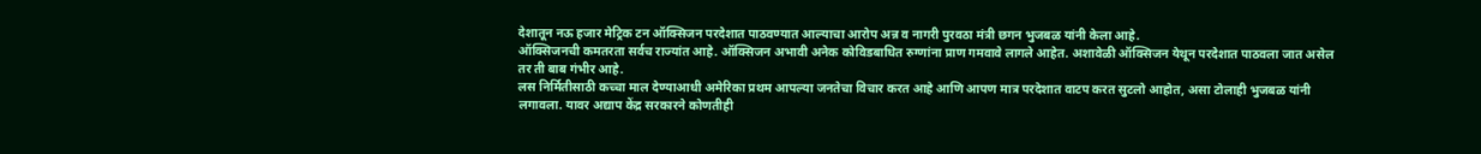देशातून नऊ हजार मेट्रिक टन ऑक्सिजन परदेशात पाठवण्यात आल्याचा आरोप अन्न व नागरी पुरवठा मंत्री छगन भुजबळ यांनी केला आहे.
ऑक्सिजनची कमतरता सर्वच राज्यांत आहे. ऑक्सिजन अभावी अनेक कोविडबाधित रुग्णांना प्राण गमवावे लागले आहेत. अशावेळी ऑक्सिजन येथून परदेशात पाठवला जात असेल तर ती बाब गंभीर आहे.
लस निर्मितीसाठी कच्चा माल देण्याआधी अमेरिका प्रथम आपल्या जनतेचा विचार करत आहे आणि आपण मात्र परदेशात वाटप करत सुटलो आहोत, असा टोलाही भुजबळ यांनी लगावला. यावर अद्याप केंद्र सरकारने कोणतीही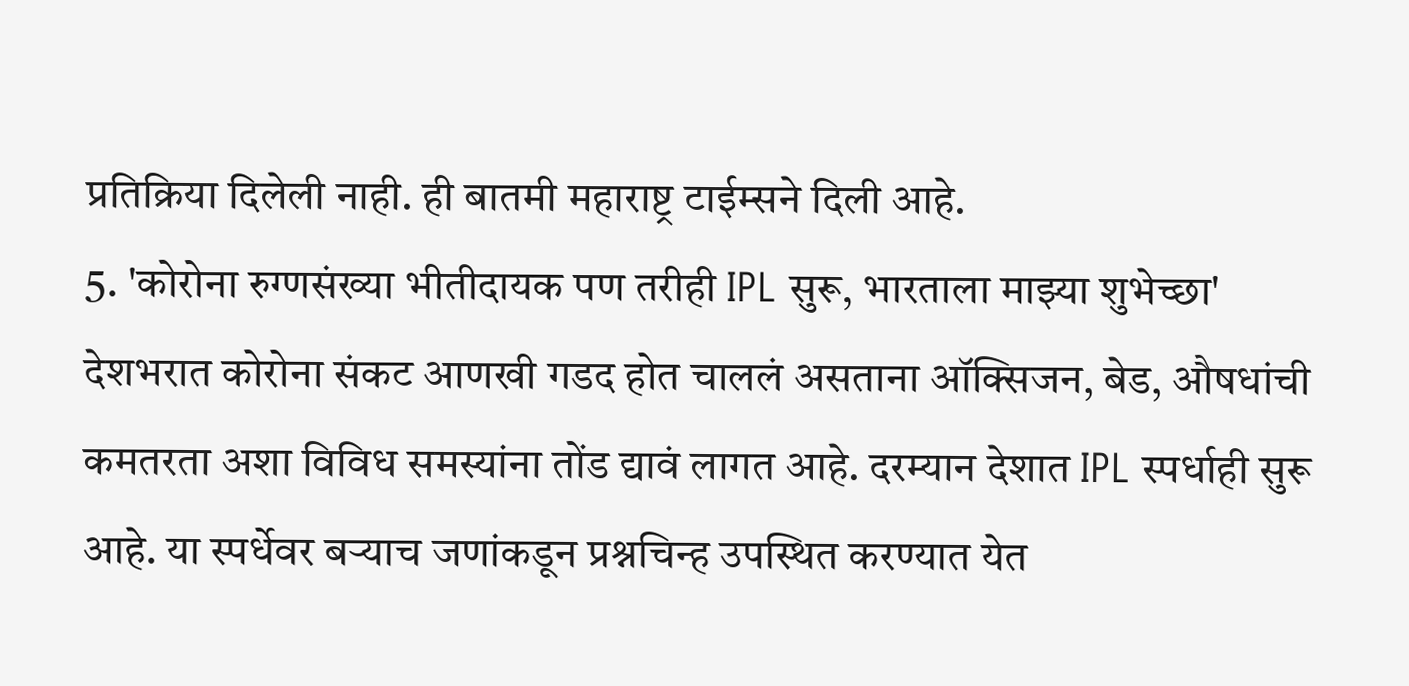प्रतिक्रिया दिलेली नाही. ही बातमी महाराष्ट्र टाईम्सने दिली आहे.
5. 'कोरोना रुग्णसंख्या भीतीदायक पण तरीही IPL सुरू, भारताला माझ्या शुभेच्छा'
देशभरात कोरोना संकट आणखी गडद होत चाललं असताना ऑक्सिजन, बेड, औषधांची कमतरता अशा विविध समस्यांना तोंड द्यावं लागत आहे. दरम्यान देशात IPL स्पर्धाही सुरू आहे. या स्पर्धेवर बऱ्याच जणांकडून प्रश्नचिन्ह उपस्थित करण्यात येत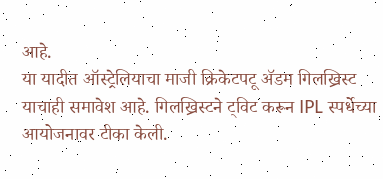आहे.
या यादीत ऑस्ट्रेलियाचा माजी क्रिकेटपटू ॲडम गिलख्रिस्ट याचाही समावेश आहे. गिलख्रिस्टने ट्विट करून IPL स्पर्धेच्या आयोजनावर टीका केली.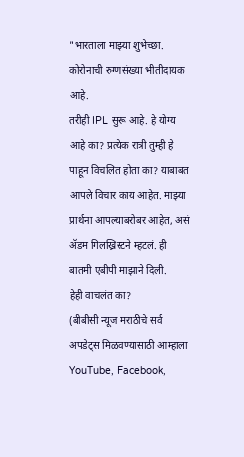"भारताला माझ्या शुभेच्छा. कोरोनाची रुग्णसंख्या भीतीदायक आहे.
तरीही IPL सुरू आहे. हे योग्य आहे का? प्रत्येक रात्री तुम्ही हे पाहून विचलित होता का? याबाबत आपले विचार काय आहेत. माझ्या प्रार्थना आपल्याबरोबर आहेत, असं ॲडम गिलख्रिस्टने म्हटलं. ही बातमी एबीपी माझाने दिली.
हेही वाचलंत का?
(बीबीसी न्यूज मराठीचे सर्व अपडेट्स मिळवण्यासाठी आम्हाला YouTube, Facebook,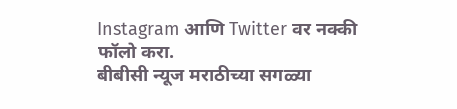Instagram आणि Twitter वर नक्की फॉलो करा.
बीबीसी न्यूज मराठीच्या सगळ्या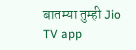बातम्या तुम्ही Jio TV app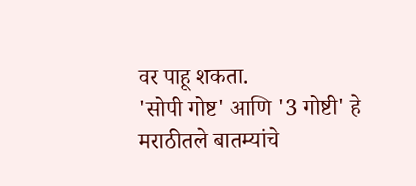वर पाहू शकता.
'सोपी गोष्ट' आणि '3 गोष्टी' हे मराठीतले बातम्यांचे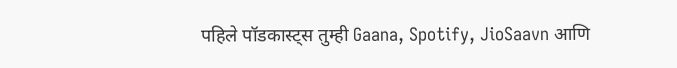पहिले पॉडकास्ट्स तुम्ही Gaana, Spotify, JioSaavn आणि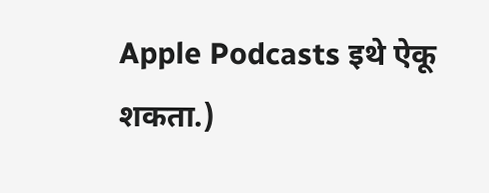Apple Podcasts इथे ऐकू शकता.)